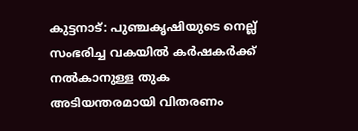കുട്ടനാട്: പുഞ്ചകൃഷിയുടെ നെല്ല് സംഭരിച്ച വകയിൽ കർഷകർക്ക് നൽകാനുള്ള തുക അടിയന്തരമായി വിതരണം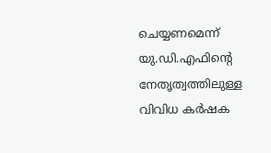ചെയ്യണമെന്ന് യു.ഡി.എഫിന്റെ നേതൃത്വത്തിലുള്ള വിവിധ കർഷക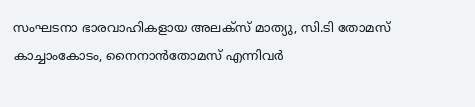സംഘടനാ ഭാരവാഹികളായ അലക്സ് മാത്യു, സി.ടി തോമസ് കാച്ചാംകോടം, നൈനാൻതോമസ് എന്നിവർ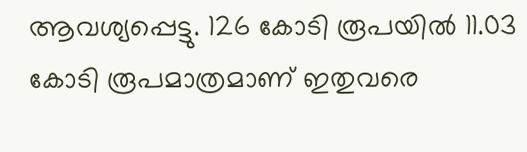ആവശ്യപ്പെട്ടു. 126 കോടി രൂപയിൽ 11.03 കോടി രൂപമാത്രമാണ് ഇതുവരെ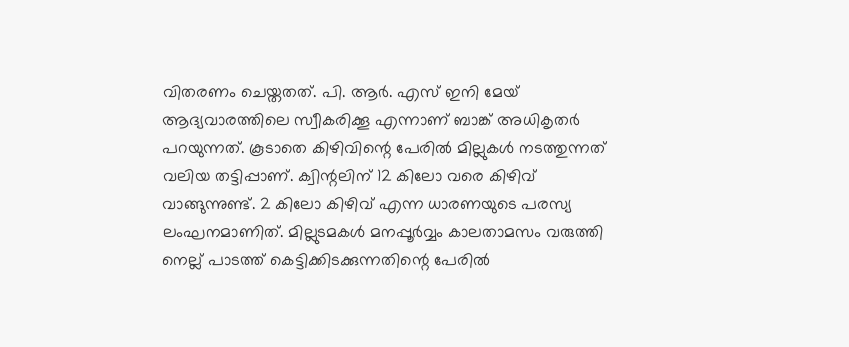വിതരണം ചെയ്തതത്. പി. ആർ. എസ് ഇനി മേയ് ആദ്യവാരത്തിലെ സ്വീകരിക്കൂ എന്നാണ് ബാങ്ക് അധികൃതർ പറയുന്നത്. കൂടാതെ കിഴിവിന്റെ പേരിൽ മില്ലുകൾ നടത്തുന്നത് വലിയ തട്ടിപ്പാണ്. ക്വിന്റലിന് 12 കിലോ വരെ കിഴിവ് വാങ്ങുന്നുണ്ട്. 2 കിലോ കിഴിവ് എന്ന ധാരണയുടെ പരസ്യ ലംഘനമാണിത്. മില്ലുടമകൾ മനപ്പൂർവ്വം കാലതാമസം വരുത്തി നെല്ല് പാടത്ത് കെട്ടിക്കിടക്കുന്നതിന്റെ പേരിൽ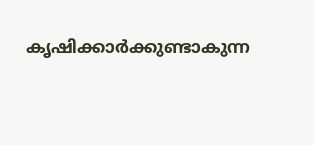കൃഷിക്കാർക്കുണ്ടാകുന്ന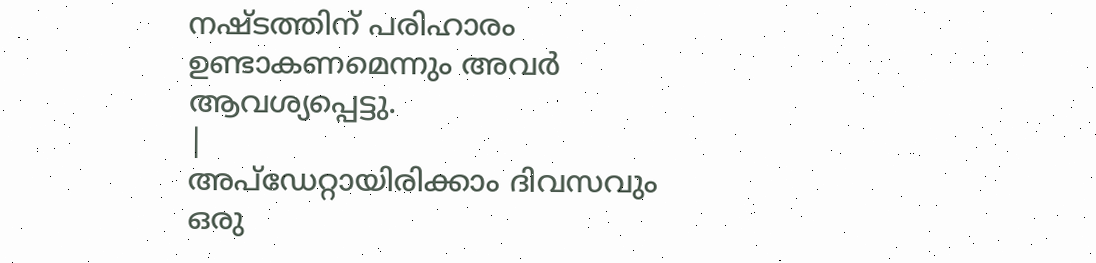നഷ്ടത്തിന് പരിഹാരം ഉണ്ടാകണമെന്നും അവർ ആവശ്യപ്പെട്ടു.
|
അപ്ഡേറ്റായിരിക്കാം ദിവസവും
ഒരു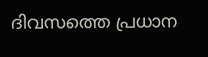ദിവസത്തെ പ്രധാന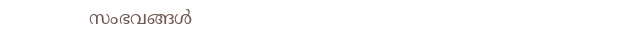സംഭവങ്ങൾ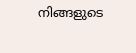നിങ്ങളുടെ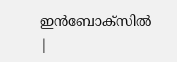ഇൻബോക്സിൽ |